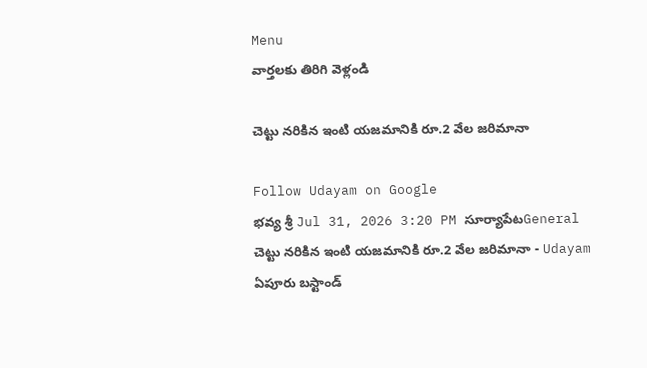Menu
వార్తలకు తిరిగి వెళ్లండి

చెట్టు నరికిన ఇంటి యజమానికి రూ.2 వేల జరిమానా

Follow Udayam on Google
భవ్య శ్రీ Jul 31, 2026 3:20 PM సూర్యాపేటGeneral
చెట్టు నరికిన ఇంటి యజమానికి రూ.2 వేల జరిమానా - Udayam
ఏపూరు బస్టాండ్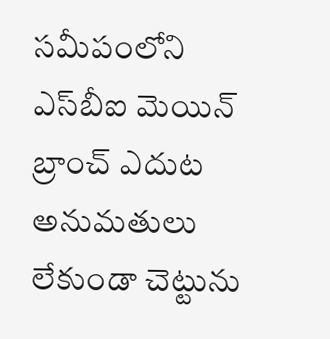సమీపంలోని ఎస్‌బీఐ మెయిన్ బ్రాంచ్ ఎదుట అనుమతులు లేకుండా చెట్టును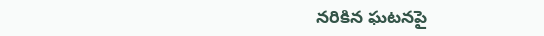నరికిన ఘటనపై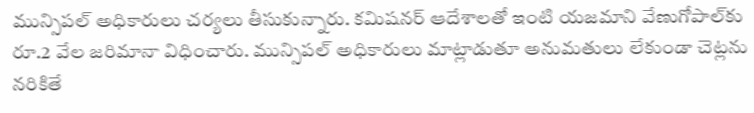మున్సిపల్ అధికారులు చర్యలు తీసుకున్నారు. కమిషనర్ ఆదేశాలతో ఇంటి యజమాని వేణుగోపాల్‌కు రూ.2 వేల జరిమానా విధించారు. మున్సిపల్ అధికారులు మాట్లాడుతూ అనుమతులు లేకుండా చెట్లను నరికితే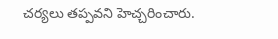చర్యలు తప్పవని హెచ్చరించారు.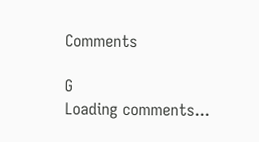Comments

G
Loading comments...